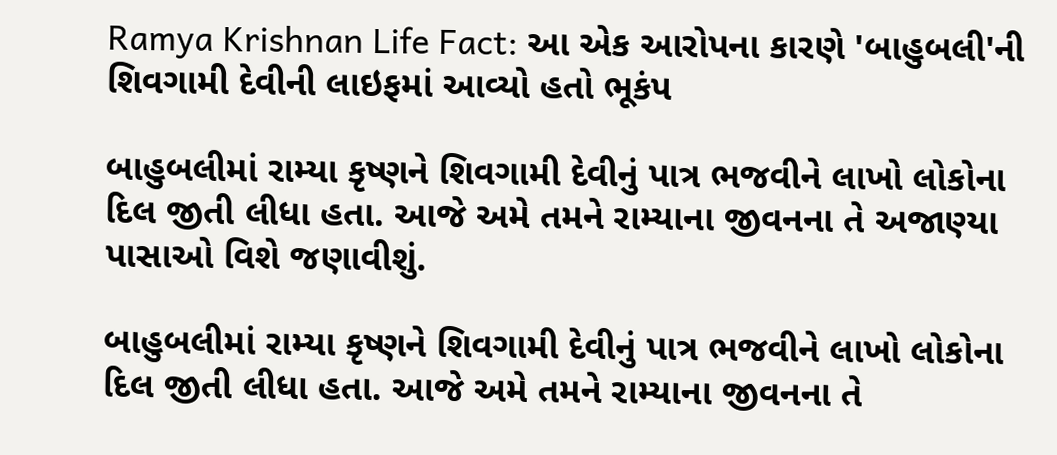Ramya Krishnan Life Fact: આ એક આરોપના કારણે 'બાહુબલી'ની શિવગામી દેવીની લાઇફમાં આવ્યો હતો ભૂકંપ

બાહુબલીમાં રામ્યા કૃષ્ણને શિવગામી દેવીનું પાત્ર ભજવીને લાખો લોકોના દિલ જીતી લીધા હતા. આજે અમે તમને રામ્યાના જીવનના તે અજાણ્યા પાસાઓ વિશે જણાવીશું.

બાહુબલીમાં રામ્યા કૃષ્ણને શિવગામી દેવીનું પાત્ર ભજવીને લાખો લોકોના દિલ જીતી લીધા હતા. આજે અમે તમને રામ્યાના જીવનના તે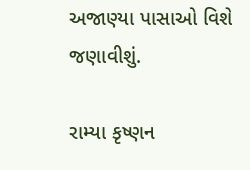અજાણ્યા પાસાઓ વિશે જણાવીશું.

રામ્યા કૃષ્ણન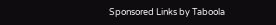Sponsored Links by Taboola